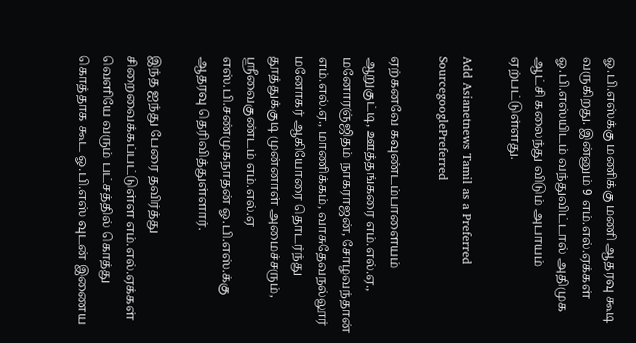ஓ.பி.எஸ்க்கு மணிக்கு மணி ஆதரவு கூடி வருகிறது. இன்னும் 9 எம்.எல்.ஏக்கள் ஓ.பி.எஸ்யிடம் வந்துவிட்டால் அதிமுக ஆட்சி கலைந்து விடும் அபாயம் ஏற்பட்டுள்ளது.

Add Asianetnews Tamil as a Preferred SourcegooglePreferred

ஏற்கனவே கவுண்டம்பாளையம் ஆறுகுட்டி, ஊத்தங்கரை எம்.எல்.ஏ., மனோரஞ்ஜிதம் நாகராஜன், சோழவந்தான் எம்.எல்.ஏ., மாணிக்கம், வாசுதேவநல்லூர் மனோகர் ஆகியோரை தொடர்ந்து தூத்துக்குடி முன்னாள் அமைச்சரும், ஸ்ரீவைகுண்டம் எம்.எல்.ஏ எஸ்.பி.சண்முகநாதன் ஓ.பி.எஸ்.க்கு ஆதரவு தெரிவித்துள்ளார்.

இந்த ஐந்து பேரை தவிர்த்து சிறைவைக்கப்பட்டுள்ள எம்.எல்.ஏக்கள் வெளியே வரும் பட்சத்தில் கொத்து கொத்தாக கூட ஓ.பி.எஸ் வுடன் இணைய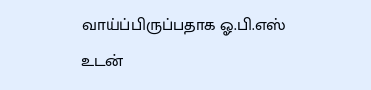வாய்ப்பிருப்பதாக ஓ.பி.எஸ் உடன்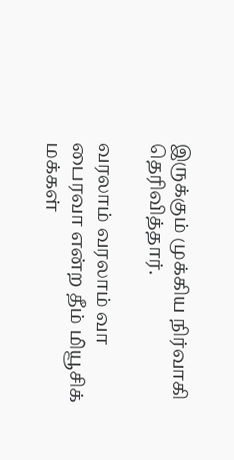இருக்கும் முக்கிய நிர்வாகி தெரிவித்தார்.

வரலாம் வரலாம் வா பைரவா என்ற தீம் மியூசிக் மக்கள்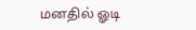மனதில் ஓடி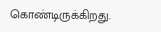கொண்டிருக்கிறது.